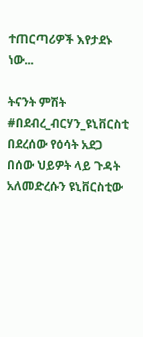ተጠርጣሪዎች እየታደኑ ነው...

ትናንት ምሽት #በደብረ_ብርሃን_ዩኒቨርስቲ በደረሰው የዕሳት አደጋ በሰው ህይዎት ላይ ጉዳት አለመድረሱን ዩኒቨርስቲው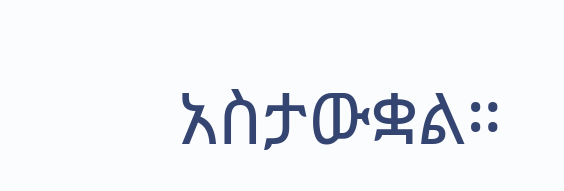አስታውቋል።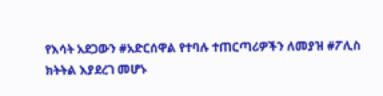የእሳት አደጋውን #አድርሰዋል የተባሉ ተጠርጣሪዎችን ለመያዝ #ፖሊስ ክትትል እያደረገ መሆኑ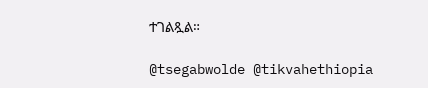ተገልጿል።

@tsegabwolde @tikvahethiopia